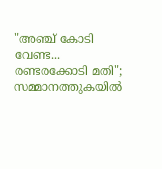"അഞ്ച് കോടി വേണ്ട... രണ്ടരക്കോടി മതി"; സമ്മാനത്തുകയിൽ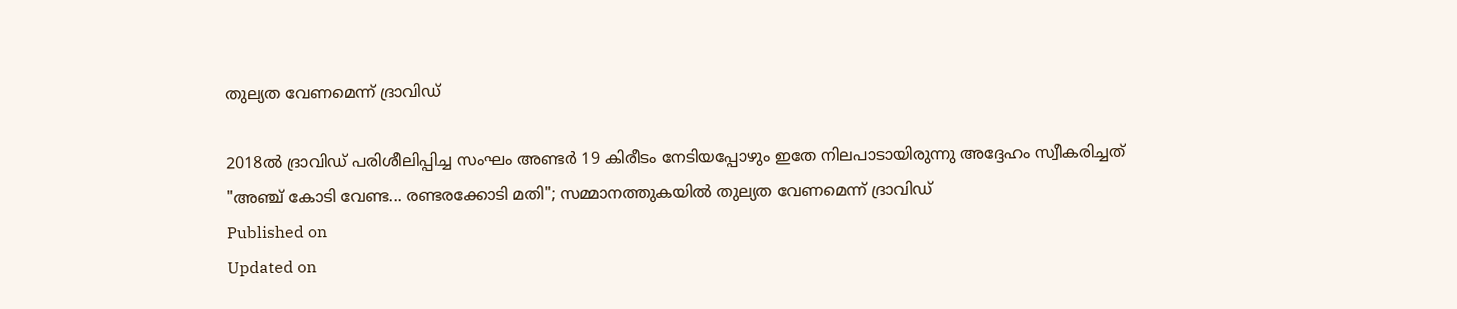തുല്യത വേണമെന്ന് ദ്രാവിഡ്

2018ൽ ദ്രാവിഡ് പരിശീലിപ്പിച്ച സംഘം അണ്ടർ 19 കിരീടം നേടിയപ്പോഴും ഇതേ നിലപാടായിരുന്നു അദ്ദേഹം സ്വീകരിച്ചത്
"അഞ്ച് കോടി വേണ്ട... രണ്ടരക്കോടി മതി"; സമ്മാനത്തുകയിൽ തുല്യത വേണമെന്ന് ദ്രാവിഡ്
Published on
Updated on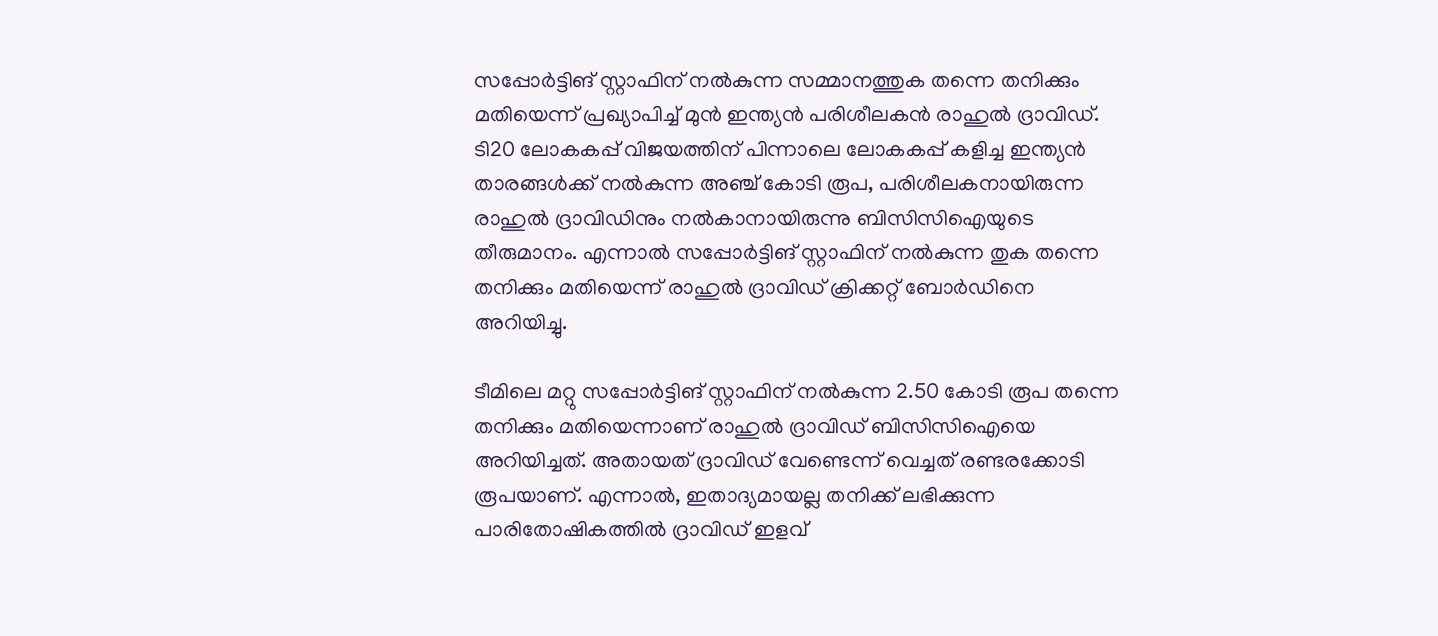സപ്പോർട്ടിങ് സ്റ്റാഫിന് നൽകുന്ന സമ്മാനത്തുക തന്നെ തനിക്കും മതിയെന്ന് പ്രഖ്യാപിച്ച് മുൻ ഇന്ത്യൻ പരിശീലകൻ രാഹുൽ ദ്രാവിഡ്. ടി20 ലോകകപ്പ് വിജയത്തിന് പിന്നാലെ ലോകകപ്പ് കളിച്ച ഇന്ത്യൻ താരങ്ങൾക്ക് നൽകുന്ന അഞ്ച് കോടി രൂപ, പരിശീലകനായിരുന്ന രാഹുൽ ദ്രാവിഡിനും നൽകാനായിരുന്നു ബിസിസിഐയുടെ തീരുമാനം. എന്നാൽ സപ്പോർട്ടിങ് സ്റ്റാഫിന് നൽകുന്ന തുക തന്നെ തനിക്കും മതിയെന്ന് രാഹുൽ ദ്രാവിഡ് ക്രിക്കറ്റ് ബോർഡിനെ അറിയിച്ചു.

ടീമിലെ മറ്റു സപ്പോർട്ടിങ് സ്റ്റാഫിന് നൽകുന്ന 2.50 കോടി രൂപ തന്നെ തനിക്കും മതിയെന്നാണ് രാഹുൽ ദ്രാവിഡ് ബിസിസിഐയെ അറിയിച്ചത്. അതായത് ദ്രാവിഡ് വേണ്ടെന്ന് വെച്ചത് രണ്ടരക്കോടി രൂപയാണ്. എന്നാൽ, ഇതാദ്യമായല്ല തനിക്ക് ലഭിക്കുന്ന പാരിതോഷികത്തിൽ ദ്രാവിഡ് ഇളവ്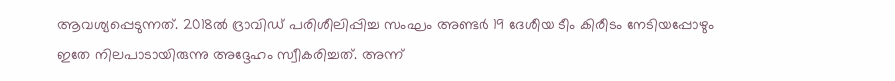ആവശ്യപ്പെടുന്നത്. 2018ൽ ദ്രാവിഡ് പരിശീലിപ്പിച്ച സംഘം അണ്ടർ 19 ദേശീയ ടീം കിരീടം നേടിയപ്പോഴും ഇതേ നിലപാടായിരുന്നു അദ്ദേഹം സ്വീകരിച്ചത്. അന്ന്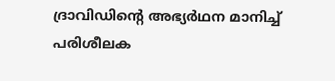ദ്രാവിഡിൻ്റെ അഭ്യർഥന മാനിച്ച് പരിശീലക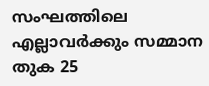സംഘത്തിലെ എല്ലാവർക്കും സമ്മാന തുക 25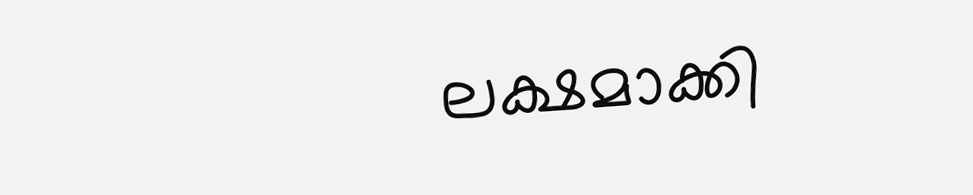ലക്ഷമാക്കി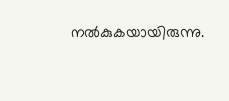നൽകുകയായിരുന്നു.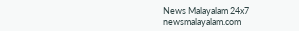News Malayalam 24x7
newsmalayalam.com